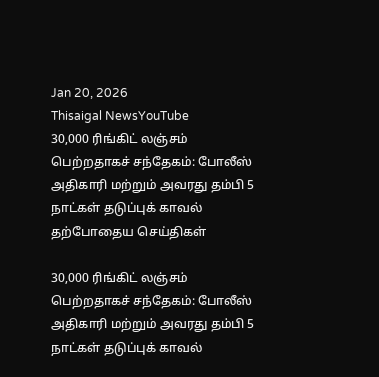Jan 20, 2026
Thisaigal NewsYouTube
30,000 ரிங்கிட் லஞ்சம் பெற்றதாகச் சந்தேகம்: போலீஸ்  அதிகாரி மற்றும் அவரது தம்பி 5 நாட்கள் தடுப்புக் காவல்
தற்போதைய செய்திகள்

30,000 ரிங்கிட் லஞ்சம் பெற்றதாகச் சந்தேகம்: போலீஸ் அதிகாரி மற்றும் அவரது தம்பி 5 நாட்கள் தடுப்புக் காவல்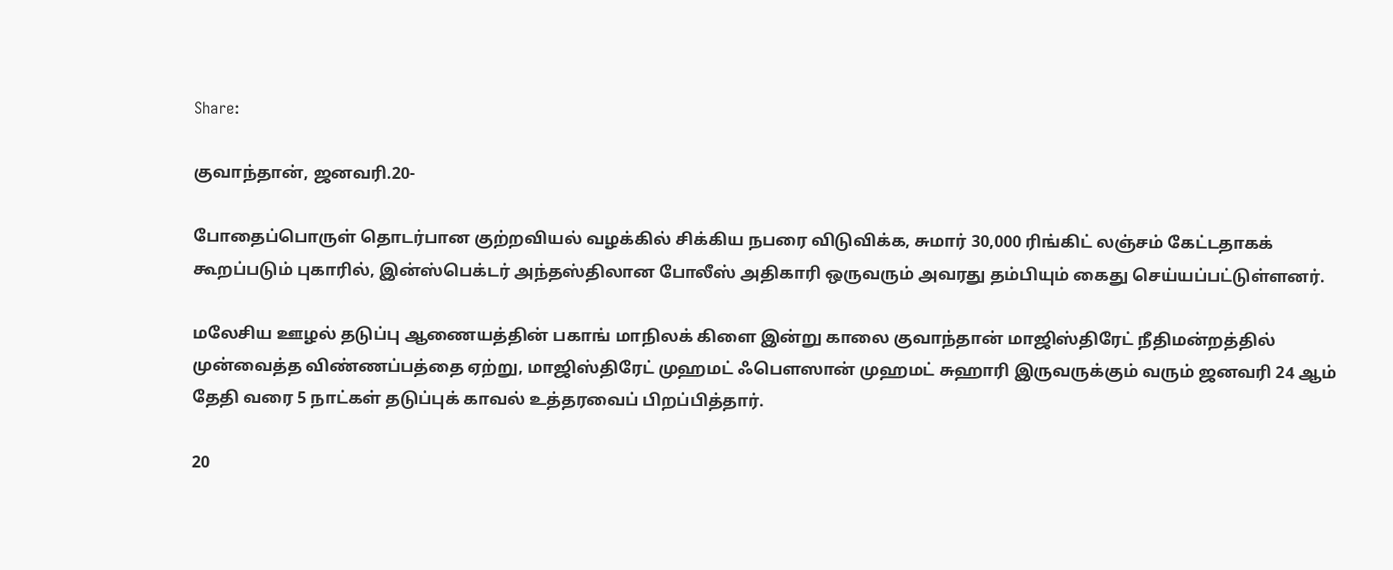Share:

குவாந்தான், ஜனவரி.20-

போதைப்பொருள் தொடர்பான குற்றவியல் வழக்கில் சிக்கிய நபரை விடுவிக்க, சுமார் 30,000 ரிங்கிட் லஞ்சம் கேட்டதாகக் கூறப்படும் புகாரில், இன்ஸ்பெக்டர் அந்தஸ்திலான போலீஸ் அதிகாரி ஒருவரும் அவரது தம்பியும் கைது செய்யப்பட்டுள்ளனர்.

மலேசிய ஊழல் தடுப்பு ஆணையத்தின் பகாங் மாநிலக் கிளை இன்று காலை குவாந்தான் மாஜிஸ்திரேட் நீதிமன்றத்தில் முன்வைத்த விண்ணப்பத்தை ஏற்று, மாஜிஸ்திரேட் முஹமட் ஃபௌஸான் முஹமட் சுஹாரி இருவருக்கும் வரும் ஜனவரி 24 ஆம் தேதி வரை 5 நாட்கள் தடுப்புக் காவல் உத்தரவைப் பிறப்பித்தார்.

20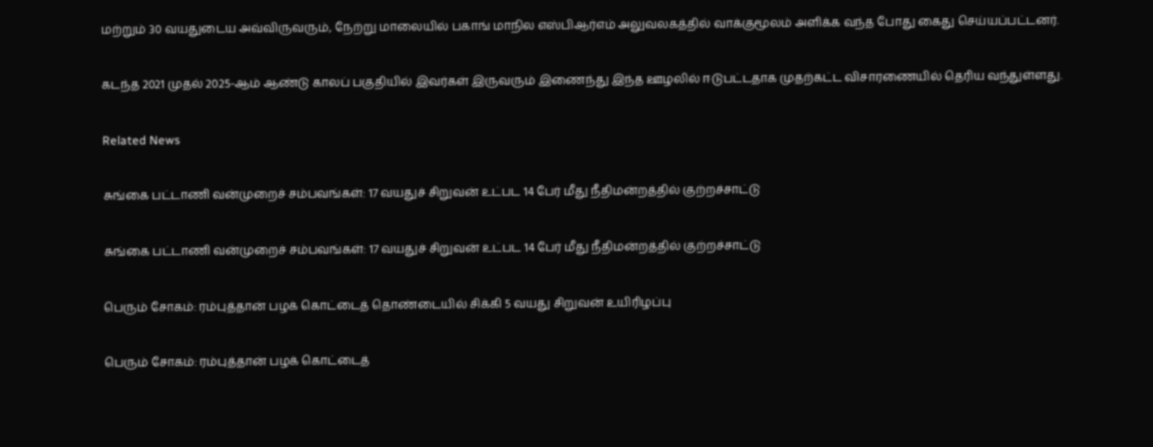மற்றும் 30 வயதுடைய அவ்விருவரும், நேற்று மாலையில் பகாங் மாநில எஸ்பிஆர்எம் அலுவலகத்தில் வாக்குமூலம் அளிக்க வந்த போது கைது செய்யப்பட்டனர்.

கடந்த 2021 முதல் 2025-ஆம் ஆண்டு காலப் பகுதியில் இவர்கள் இருவரும் இணைந்து இந்த ஊழலில் ஈடுபட்டதாக முதற்கட்ட விசாரணையில் தெரிய வந்துள்ளது.

Related News

சுங்கை பட்டாணி வன்முறைச் சம்பவங்கள்: 17 வயதுச் சிறுவன் உட்பட 14 பேர் மீது நீதிமன்றத்தில் குற்றச்சாட்டு

சுங்கை பட்டாணி வன்முறைச் சம்பவங்கள்: 17 வயதுச் சிறுவன் உட்பட 14 பேர் மீது நீதிமன்றத்தில் குற்றச்சாட்டு

பெரும் சோகம்: ரம்புத்தான் பழக் கொட்டைத் தொண்டையில் சிக்கி 5 வயது சிறுவன் உயிரிழப்பு

பெரும் சோகம்: ரம்புத்தான் பழக் கொட்டைத்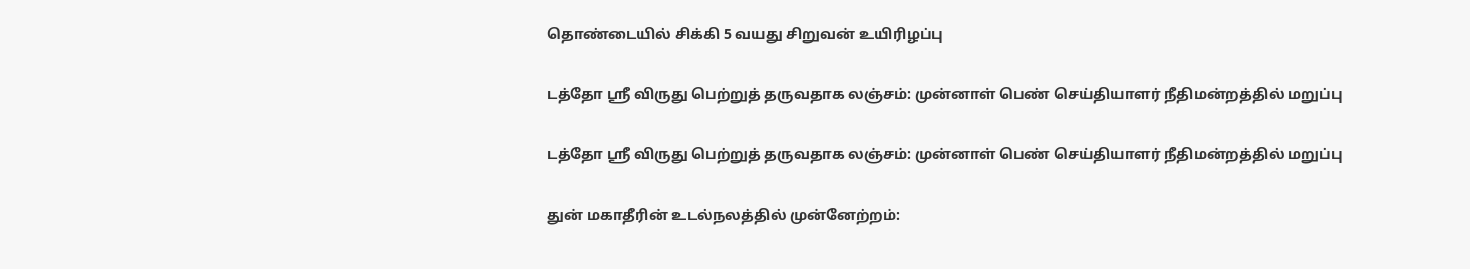தொண்டையில் சிக்கி 5 வயது சிறுவன் உயிரிழப்பு

டத்தோ ஸ்ரீ விருது பெற்றுத் தருவதாக லஞ்சம்: முன்னாள் பெண் செய்தியாளர் நீதிமன்றத்தில் மறுப்பு

டத்தோ ஸ்ரீ விருது பெற்றுத் தருவதாக லஞ்சம்: முன்னாள் பெண் செய்தியாளர் நீதிமன்றத்தில் மறுப்பு

துன் மகாதீரின் உடல்நலத்தில் முன்னேற்றம்: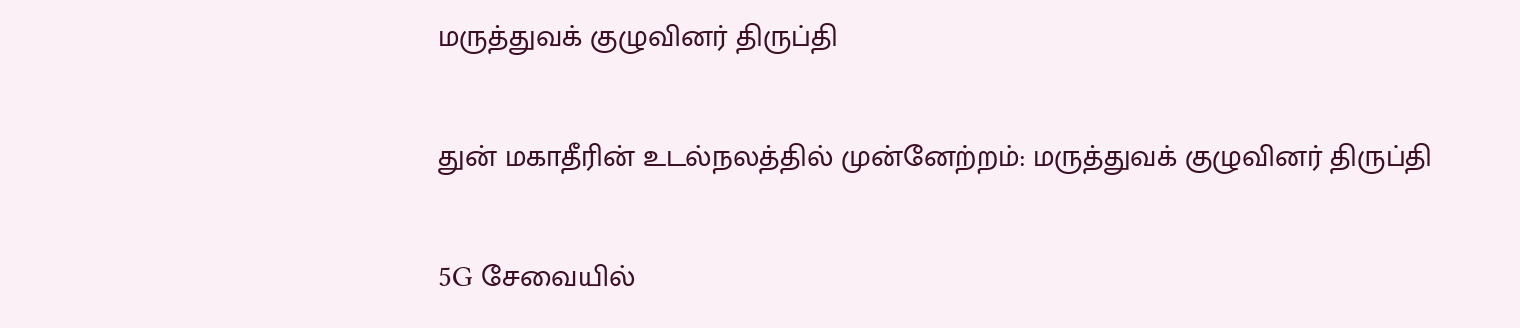மருத்துவக் குழுவினர் திருப்தி

துன் மகாதீரின் உடல்நலத்தில் முன்னேற்றம்: மருத்துவக் குழுவினர் திருப்தி

5G சேவையில்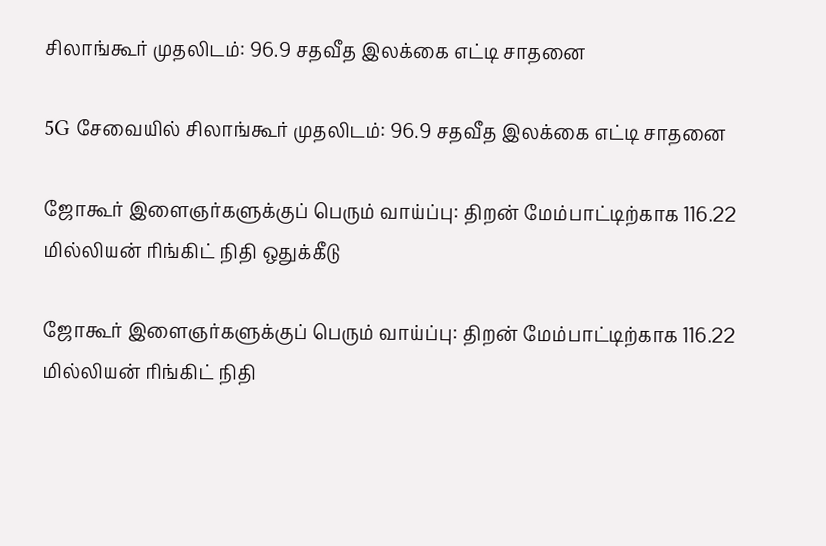சிலாங்கூர் முதலிடம்: 96.9 சதவீத இலக்கை எட்டி சாதனை

5G சேவையில் சிலாங்கூர் முதலிடம்: 96.9 சதவீத இலக்கை எட்டி சாதனை

ஜோகூர் இளைஞர்களுக்குப் பெரும் வாய்ப்பு: திறன் மேம்பாட்டிற்காக 116.22 மில்லியன் ரிங்கிட் நிதி ஒதுக்கீடு

ஜோகூர் இளைஞர்களுக்குப் பெரும் வாய்ப்பு: திறன் மேம்பாட்டிற்காக 116.22 மில்லியன் ரிங்கிட் நிதி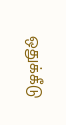ஒதுக்கீடு